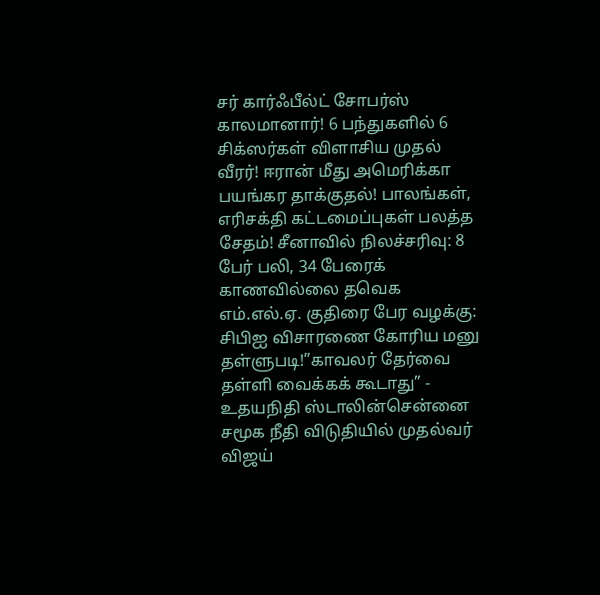சர் கார்ஃபீல்ட் சோபர்ஸ் காலமானார்! 6 பந்துகளில் 6 சிக்ஸர்கள் விளாசிய முதல் வீரர்! ஈரான் மீது அமெரிக்கா பயங்கர தாக்குதல்! பாலங்கள், எரிசக்தி கட்டமைப்புகள் பலத்த சேதம்! சீனாவில் நிலச்சரிவு: 8 பேர் பலி, 34 பேரைக் காணவில்லை தவெக எம்.எல்.ஏ. குதிரை பேர வழக்கு: சிபிஐ விசாரணை கோரிய மனு தள்ளுபடி!”காவலர் தேர்வை தள்ளி வைக்கக் கூடாது” - உதயநிதி ஸ்டாலின்சென்னை சமூக நீதி விடுதியில் முதல்வர் விஜய்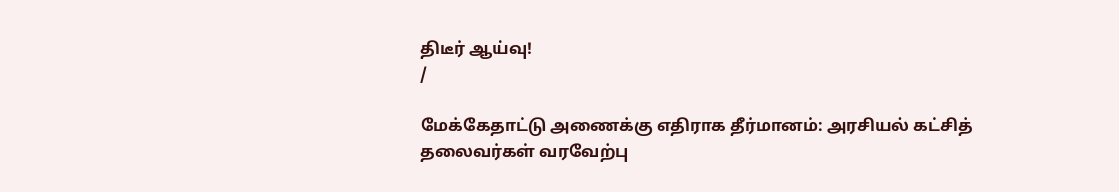திடீர் ஆய்வு!
/

மேக்கேதாட்டு அணைக்கு எதிராக தீர்மானம்: அரசியல் கட்சித் தலைவர்கள் வரவேற்பு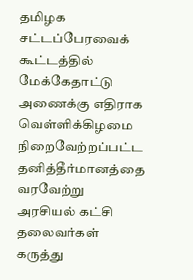தமிழக சட்டப்பேரவைக் கூட்டத்தில் மேக்கேதாட்டு அணைக்கு எதிராக வெள்ளிக்கிழமை நிறைவேற்றப்பட்ட தனித்தீர்மானத்தை வரவேற்று அரசியல் கட்சி தலைவர்கள் கருத்து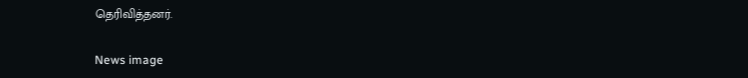தெரிவித்தனர்.

News image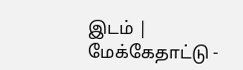இடம் | மேக்கேதாட்டு -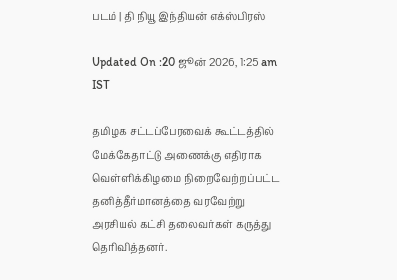படம் | தி நியூ இந்தியன் எக்ஸ்பிரஸ்

Updated On :20 ஜூன் 2026, 1:25 am IST

தமிழக சட்டப்பேரவைக் கூட்டத்தில் மேக்கேதாட்டு அணைக்கு எதிராக வெள்ளிக்கிழமை நிறைவேற்றப்பட்ட தனித்தீர்மானத்தை வரவேற்று அரசியல் கட்சி தலைவர்கள் கருத்து தெரிவித்தனர்.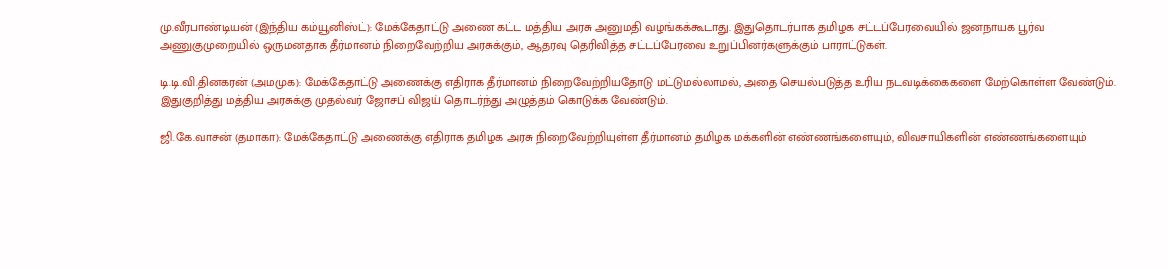மு.வீரபாண்டியன் (இந்திய கம்யூனிஸ்ட்): மேக்கேதாட்டு அணை கட்ட மத்திய அரசு அனுமதி வழங்கக்கூடாது. இதுதொடர்பாக தமிழக சட்டப்பேரவையில் ஜனநாயக பூர்வ அணுகுமுறையில் ஒருமனதாக தீர்மானம் நிறைவேற்றிய அரசுக்கும், ஆதரவு தெரிவித்த சட்டப்பேரவை உறுப்பினர்களுக்கும் பாராட்டுகள்.

டி.டி.வி.தினகரன் (அமமுக): மேக்கேதாட்டு அணைக்கு எதிராக தீர்மானம் நிறைவேற்றியதோடு மட்டுமல்லாமல், அதை செயல்படுத்த உரிய நடவடிக்கைகளை மேற்கொள்ள வேண்டும். இதுகுறித்து மத்திய அரசுக்கு முதல்வர் ஜோசப் விஜய் தொடர்ந்து அழுத்தம் கொடுக்க வேண்டும்.

ஜி.கே.வாசன் (தமாகா): மேக்கேதாட்டு அணைக்கு எதிராக தமிழக அரசு நிறைவேற்றியுள்ள தீர்மானம் தமிழக மக்களின் எண்ணங்களையும், விவசாயிகளின் எண்ணங்களையும்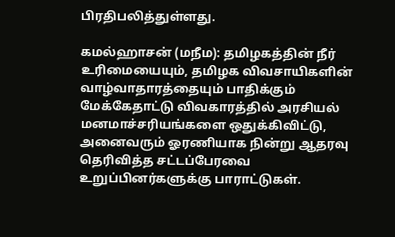பிரதிபலித்துள்ளது.

கமல்ஹாசன் (மநீம): தமிழகத்தின் நீர் உரிமையையும், தமிழக விவசாயிகளின் வாழ்வாதாரத்தையும் பாதிக்கும் மேக்கேதாட்டு விவகாரத்தில் அரசியல் மனமாச்சரியங்களை ஒதுக்கிவிட்டு, அனைவரும் ஓரணியாக நின்று ஆதரவு தெரிவித்த சட்டப்பேரவை உறுப்பினர்களுக்கு பாராட்டுகள்.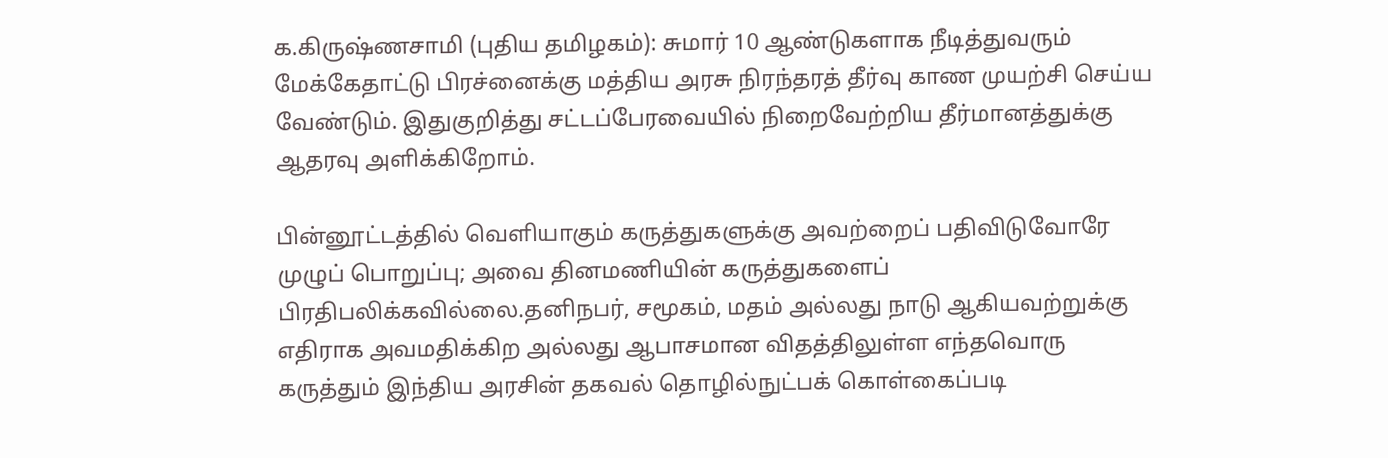க.கிருஷ்ணசாமி (புதிய தமிழகம்): சுமார் 10 ஆண்டுகளாக நீடித்துவரும் மேக்கேதாட்டு பிரச்னைக்கு மத்திய அரசு நிரந்தரத் தீர்வு காண முயற்சி செய்ய வேண்டும். இதுகுறித்து சட்டப்பேரவையில் நிறைவேற்றிய தீர்மானத்துக்கு ஆதரவு அளிக்கிறோம்.

பின்னூட்டத்தில் வெளியாகும் கருத்துகளுக்கு அவற்றைப் பதிவிடுவோரே முழுப் பொறுப்பு; அவை தினமணியின் கருத்துகளைப் பிரதிபலிக்கவில்லை.தனிநபர், சமூகம், மதம் அல்லது நாடு ஆகியவற்றுக்கு எதிராக அவமதிக்கிற அல்லது ஆபாசமான விதத்திலுள்ள எந்தவொரு கருத்தும் இந்திய அரசின் தகவல் தொழில்நுட்பக் கொள்கைப்படி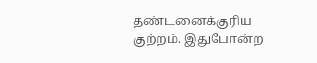தண்டனைக்குரிய குற்றம். இதுபோன்ற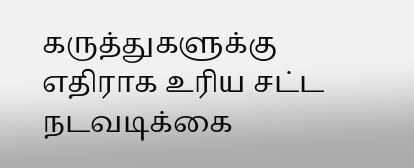கருத்துகளுக்கு எதிராக உரிய சட்ட நடவடிக்கை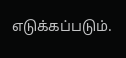எடுக்கப்படும்.